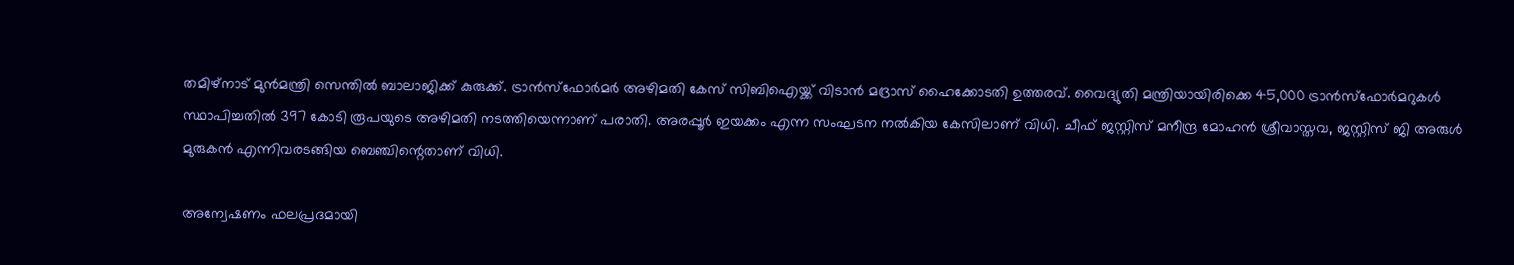തമിഴ്‌നാട് മുന്‍മന്ത്രി സെന്തില്‍ ബാലാജിക്ക് കുരുക്ക്. ട്രാന്‍സ്‌ഫോര്‍മര്‍ അഴിമതി കേസ് സിബിഐയ്ക്ക് വിടാന്‍ മദ്രാസ് ഹൈക്കോടതി ഉത്തരവ്. വൈദ്യുതി മന്ത്രിയായിരിക്കെ 45,000 ട്രാന്‍സ്‌ഫോര്‍മറുകള്‍ സ്ഥാപിച്ചതില്‍ 397 കോടി രൂപയുടെ അഴിമതി നടത്തിയെന്നാണ് പരാതി. അരപ്പൂര്‍ ഇയക്കം എന്ന സംഘടന നല്‍കിയ കേസിലാണ് വിധി. ചീഫ് ജസ്റ്റിസ് മനീന്ദ്ര മോഹന്‍ ശ്രീവാസ്തവ, ജസ്റ്റിസ് ജി അരുള്‍ മുരുകന്‍ എന്നിവരടങ്ങിയ ബെഞ്ചിന്റെതാണ് വിധി.

അന്വേഷണം ഫലപ്രദമായി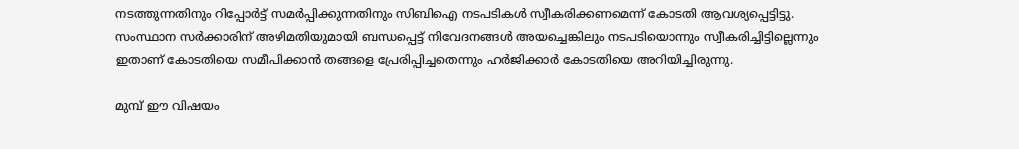നടത്തുന്നതിനും റിപ്പോര്‍ട്ട് സമര്‍പ്പിക്കുന്നതിനും സിബിഐ നടപടികള്‍ സ്വീകരിക്കണമെന്ന് കോടതി ആവശ്യപ്പെട്ടിട്ടു.
സംസ്ഥാന സര്‍ക്കാരിന് അഴിമതിയുമായി ബന്ധപ്പെട്ട് നിവേദനങ്ങള്‍ അയച്ചെങ്കിലും നടപടിയൊന്നും സ്വീകരിച്ചിട്ടില്ലെന്നും ഇതാണ് കോടതിയെ സമീപിക്കാന്‍ തങ്ങളെ പ്രേരിപ്പിച്ചതെന്നും ഹര്‍ജിക്കാര്‍ കോടതിയെ അറിയിച്ചിരുന്നു.

മുമ്പ് ഈ വിഷയം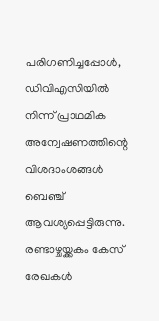പരിഗണിച്ചപ്പോള്‍, ഡിവിഎസിയില്‍ നിന്ന് പ്രാഥമിക അന്വേഷണത്തിന്റെ വിശദാംശങ്ങള്‍ ബെഞ്ച് ആവശ്യപ്പെട്ടിരുന്നു. രണ്ടാഴ്ചയ്ക്കകം കേസ് രേഖകള്‍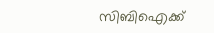സിബിഐക്ക്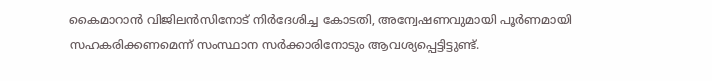കൈമാറാന്‍ വിജിലന്‍സിനോട് നിര്‍ദേശിച്ച കോടതി, അന്വേഷണവുമായി പൂര്‍ണമായി സഹകരിക്കണമെന്ന് സംസ്ഥാന സര്‍ക്കാരിനോടും ആവശ്യപ്പെട്ടിട്ടുണ്ട്.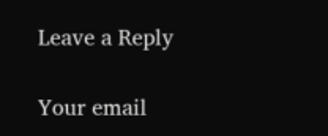Leave a Reply

Your email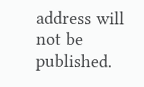address will not be published.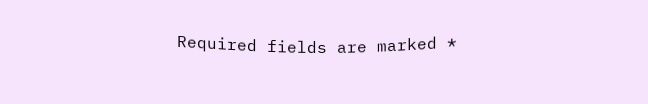Required fields are marked *